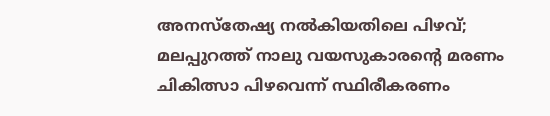അനസ്തേഷ്യ നൽകിയതിലെ പിഴവ്; മലപ്പുറത്ത് നാലു വയസുകാരന്റെ മരണം ചികിത്സാ പിഴവെന്ന് സ്ഥിരീകരണം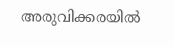അരുവിക്കരയിൽ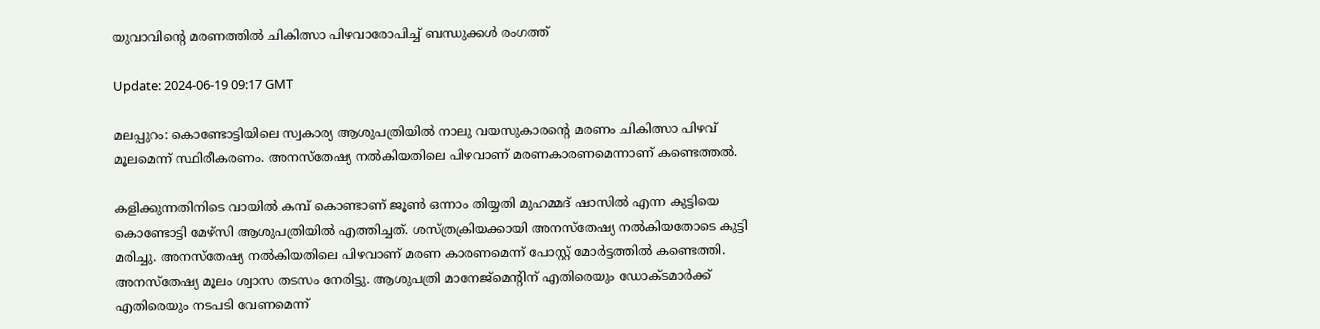യുവാവിന്റെ മരണത്തിൽ ചികിത്സാ പിഴവാരോപിച്ച് ബന്ധുക്കൾ രംഗത്ത്

Update: 2024-06-19 09:17 GMT

മലപ്പുറം: കൊണ്ടോട്ടിയിലെ സ്വകാര്യ ആശുപത്രിയിൽ നാലു വയസുകാരന്റെ മരണം ചികിത്സാ പിഴവ് മൂലമെന്ന് സ്ഥിരീകരണം. അനസ്തേഷ്യ നൽകിയതിലെ പിഴവാണ് മരണകാരണമെന്നാണ് കണ്ടെത്തൽ.

കളിക്കുന്നതിനിടെ വായിൽ കമ്പ് കൊണ്ടാണ് ജൂൺ ഒന്നാം തിയ്യതി മുഹമ്മദ് ഷാസിൽ എന്ന കുട്ടിയെ കൊണ്ടോട്ടി മേഴ്സി ആശുപത്രിയിൽ എത്തിച്ചത്. ശസ്ത്രക്രിയക്കായി അനസ്തേഷ്യ നൽകിയതോടെ കുട്ടി മരിച്ചു. അനസ്തേഷ്യ നൽകിയതിലെ പിഴവാണ് മരണ കാരണമെന്ന് പോസ്റ്റ് മോർട്ടത്തിൽ കണ്ടെത്തി. അനസ്തേഷ്യ മൂലം ശ്വാസ തടസം നേരിട്ടു. ആശുപത്രി മാനേജ്മെൻ്റിന് എതിരെയും ഡോക്ടമാർക്ക് എതിരെയും നടപടി വേണമെന്ന്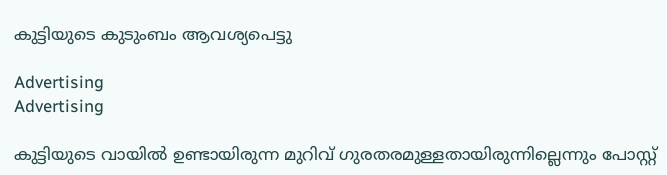കുട്ടിയുടെ കുടുംബം ആവശ്യപെട്ടു

Advertising
Advertising

കുട്ടിയുടെ വായിൽ ഉണ്ടായിരുന്ന മുറിവ് ഗുരതരമുള്ളതായിരുന്നില്ലെന്നും പോസ്റ്റ്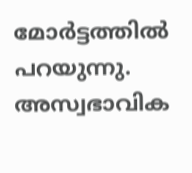മോർട്ടത്തിൽ പറയുന്നു. അസ്വഭാവിക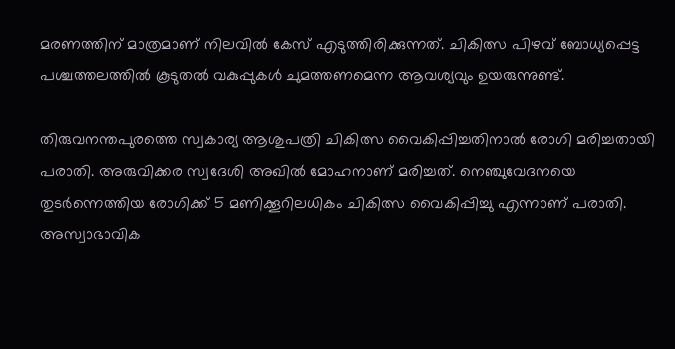മരണത്തിന് മാത്രമാണ് നിലവിൽ കേസ് എടുത്തിരിക്കുന്നത്. ചികിത്സ പിഴവ് ബോധ്യപ്പെട്ട പശ്ചത്തലത്തിൽ കൂടുതൽ വകുപ്പുകൾ ചുമത്തണമെന്ന ആവശ്യവും ഉയരുന്നുണ്ട്.

തിരുവനന്തപുരത്തെ സ്വകാര്യ ആശുപത്രി ചികിത്സ വൈകിപ്പിച്ചതിനാൽ രോഗി മരിച്ചതായി പരാതി. അരുവിക്കര സ്വദേശി അഖിൽ മോഹനാണ് മരിച്ചത്. നെഞ്ചുവേദനയെ തുടർന്നെത്തിയ രോഗിക്ക് 5 മണിക്കൂറിലധികം ചികിത്സ വൈകിപ്പിച്ചു എന്നാണ് പരാതി. അസ്വാഭാവിക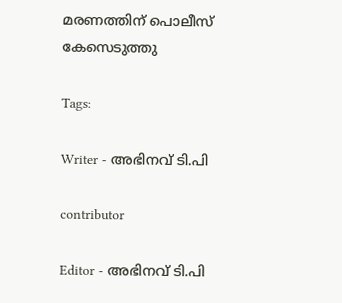മരണത്തിന് പൊലീസ് കേസെടുത്തു

Tags:

Writer - അഭിനവ് ടി.പി

contributor

Editor - അഭിനവ് ടി.പി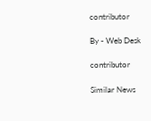contributor

By - Web Desk

contributor

Similar News